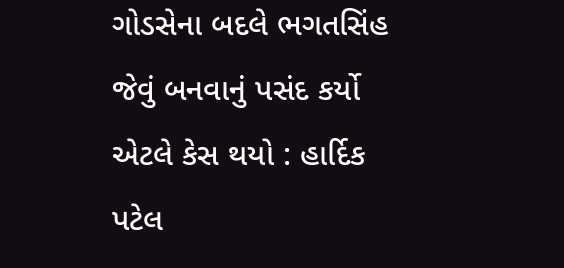ગોડસેના બદલે ભગતસિંહ જેવું બનવાનું પસંદ કર્યો એટલે કેસ થયો : હાર્દિક પટેલ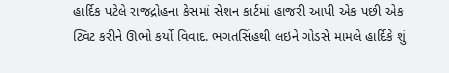હાર્દિક પટેલે રાજદ્રોહના કેસમાં સેશન કાર્ટમાં હાજરી આપી એક પછી એક ટ્વિટ કરીને ઊભો કર્યો વિવાદ. ભગતસિંહથી લઇને ગોડસે મામલે હાર્દિકે શું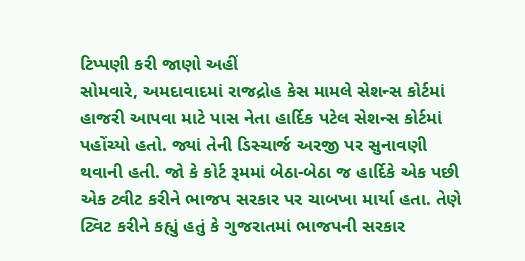ટિપ્પણી કરી જાણો અહીં
સોમવારે, અમદાવાદમાં રાજદ્રોહ કેસ મામલે સેશન્સ કોર્ટમાં હાજરી આપવા માટે પાસ નેતા હાર્દિક પટેલ સેશન્સ કોર્ટમાં પહોંચ્યો હતો. જ્યાં તેની ડિસ્ચાર્જ અરજી પર સુનાવણી થવાની હતી. જો કે કોર્ટ રૂમમાં બેઠા-બેઠા જ હાર્દિકે એક પછી એક ટ્વીટ કરીને ભાજપ સરકાર પર ચાબખા માર્યા હતા. તેણે ટ્વિટ કરીને કહ્યું હતું કે ગુજરાતમાં ભાજપની સરકાર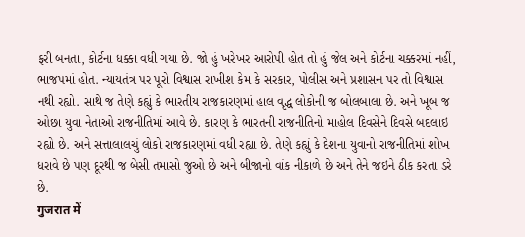ફરી બનતા, કોર્ટના ધક્કા વધી ગયા છે. જો હું ખરેખર આરોપી હોત તો હું જેલ અને કોર્ટના ચક્કરમાં નહીં, ભાજપમાં હોત. ન્યાયતંત્ર પર પૂરો વિશ્વાસ રાખીશ કેમ કે સરકાર, પોલીસ અને પ્રશાસન પર તો વિશ્વાસ નથી રહ્યો. સાથે જ તેણે કહ્યું કે ભારતીય રાજકારણમાં હાલ વૃદ્ધ લોકોની જ બોલબાલા છે. અને ખૂબ જ ઓછા યુવા નેતાઓ રાજનીતિમાં આવે છે. કારણ કે ભારતની રાજનીતિનો માહોલ દિવસેને દિવસે બદલાઇ રહ્યો છે. અને સત્તાલાલચું લોકો રાજકારણમાં વધી રહ્યા છે. તેણે કહ્યું કે દેશના યુવાનો રાજનીતિમાં શોખ ધરાવે છે પણ દૂરથી જ બેસી તમાસો જુઓ છે અને બીજાનો વાંક નીકાળે છે અને તેને જઇને ઠીક કરતા ડરે છે.
गुजरात में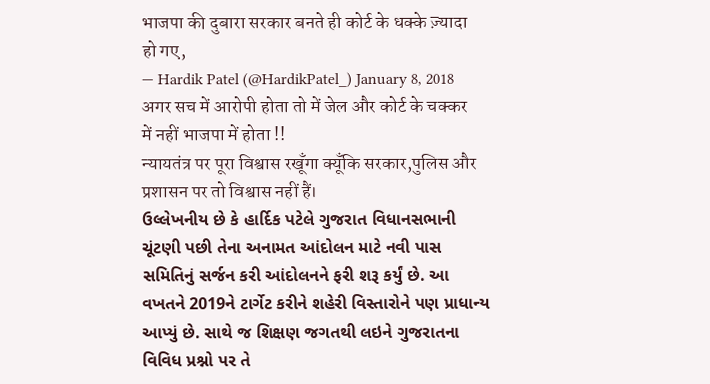भाजपा की दुबारा सरकार बनते ही कोर्ट के धक्के ज़्यादा हो गए,
— Hardik Patel (@HardikPatel_) January 8, 2018
अगर सच में आरोपी होता तो में जेल और कोर्ट के चक्कर में नहीं भाजपा में होता !!
न्यायतंत्र पर पूरा विश्वास रखूँगा क्यूँकि सरकार,पुलिस और प्रशासन पर तो विश्वास नहीं हैं।
ઉલ્લેખનીય છે કે હાર્દિક પટેલે ગુજરાત વિધાનસભાની ચૂંટણી પછી તેના અનામત આંદોલન માટે નવી પાસ સમિતિનું સર્જન કરી આંદોલનને ફરી શરૂ કર્યું છે. આ વખતને 2019ને ટાર્ગેટ કરીને શહેરી વિસ્તારોને પણ પ્રાધાન્ય આપ્યું છે. સાથે જ શિક્ષણ જગતથી લઇને ગુજરાતના વિવિધ પ્રશ્નો પર તે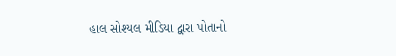હાલ સોશ્યલ મીડિયા દ્વારા પોતાનો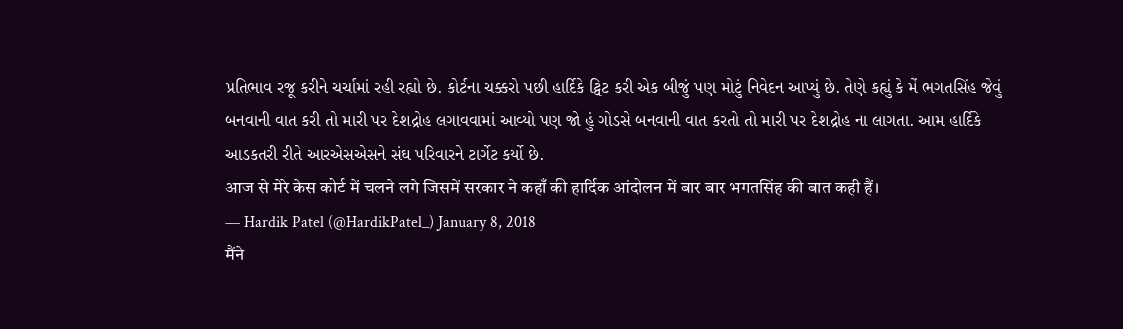પ્રતિભાવ રજૂ કરીને ચર્ચામાં રહી રહ્યો છે. કોર્ટના ચક્કરો પછી હાર્દિકે ટ્વિટ કરી એક બીજું પણ મોટું નિવેદન આપ્યું છે. તેણે કહ્યું કે મેં ભગતસિંહ જેવું બનવાની વાત કરી તો મારી પર દેશદ્રોહ લગાવવામાં આવ્યો પણ જો હું ગોડસે બનવાની વાત કરતો તો મારી પર દેશદ્રોહ ના લાગતા. આમ હાર્દિકે આડકતરી રીતે આરએસએસને સંઘ પરિવારને ટાર્ગેટ કર્યો છે.
आज से मेरे केस कोर्ट में चलने लगे जिसमें सरकार ने कहाँ की हार्दिक आंदोलन में बार बार भगतसिंह की बात कही हैं।
— Hardik Patel (@HardikPatel_) January 8, 2018
मैंने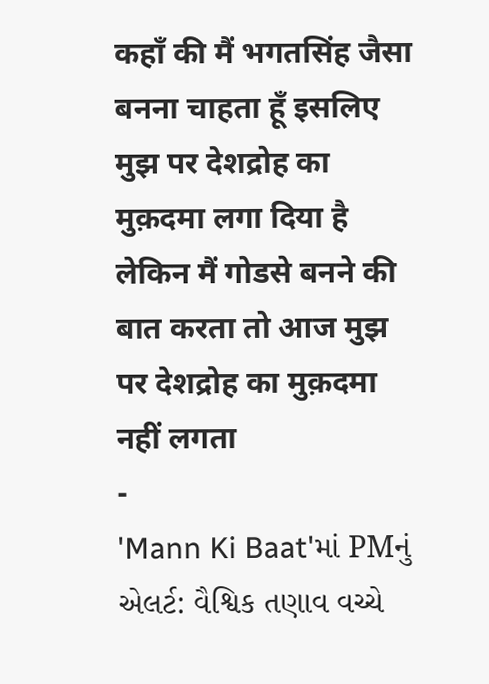कहाँ की मैं भगतसिंह जैसा बनना चाहता हूँ इसलिए मुझ पर देशद्रोह का मुक़दमा लगा दिया है लेकिन मैं गोडसे बनने की बात करता तो आज मुझ पर देशद्रोह का मुक़दमा नहीं लगता
-
'Mann Ki Baat'માં PMનું એલર્ટ: વૈશ્વિક તણાવ વચ્ચે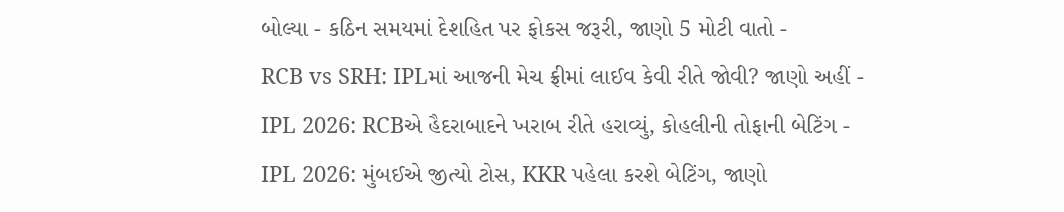બોલ્યા - કઠિન સમયમાં દેશહિત પર ફોકસ જરૂરી, જાણો 5 મોટી વાતો -
RCB vs SRH: IPLમાં આજની મેચ ફ્રીમાં લાઈવ કેવી રીતે જોવી? જાણો અહીં -
IPL 2026: RCBએ હૈદરાબાદને ખરાબ રીતે હરાવ્યું, કોહલીની તોફાની બેટિંગ -
IPL 2026: મુંબઈએ જીત્યો ટોસ, KKR પહેલા કરશે બેટિંગ, જાણો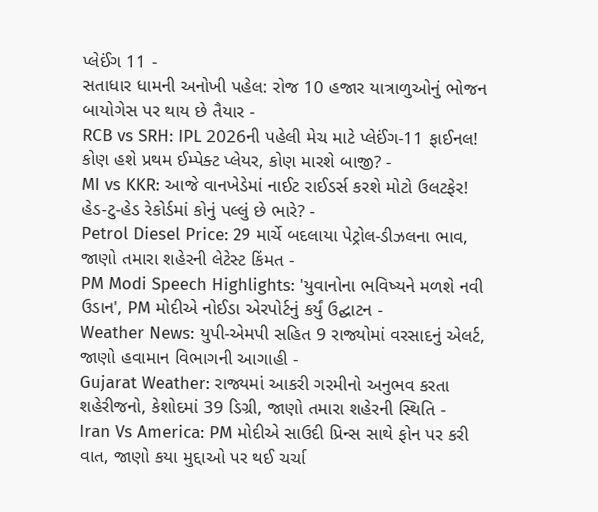પ્લેઈંગ 11 -
સતાધાર ધામની અનોખી પહેલ: રોજ 10 હજાર યાત્રાળુઓનું ભોજન બાયોગેસ પર થાય છે તૈયાર -
RCB vs SRH: IPL 2026ની પહેલી મેચ માટે પ્લેઈંગ-11 ફાઈનલ! કોણ હશે પ્રથમ ઈમ્પેક્ટ પ્લેયર, કોણ મારશે બાજી? -
MI vs KKR: આજે વાનખેડેમાં નાઈટ રાઈડર્સ કરશે મોટો ઉલટફેર! હેડ-ટુ-હેડ રેકોર્ડમાં કોનું પલ્લું છે ભારે? -
Petrol Diesel Price: 29 માર્ચે બદલાયા પેટ્રોલ-ડીઝલના ભાવ, જાણો તમારા શહેરની લેટેસ્ટ કિંમત -
PM Modi Speech Highlights: 'યુવાનોના ભવિષ્યને મળશે નવી ઉડાન', PM મોદીએ નોઈડા એરપોર્ટનું કર્યું ઉદ્ઘાટન -
Weather News: યુપી-એમપી સહિત 9 રાજ્યોમાં વરસાદનું એલર્ટ, જાણો હવામાન વિભાગની આગાહી -
Gujarat Weather: રાજ્યમાં આકરી ગરમીનો અનુભવ કરતા શહેરીજનો, કેશોદમાં 39 ડિગ્રી, જાણો તમારા શહેરની સ્થિતિ -
Iran Vs America: PM મોદીએ સાઉદી પ્રિન્સ સાથે ફોન પર કરી વાત, જાણો કયા મુદ્દાઓ પર થઈ ચર્ચા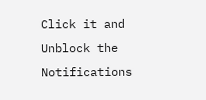Click it and Unblock the Notifications